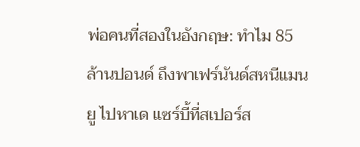พ่อคนที่สองในอังกฤษ: ทำไม 85 ล้านปอนด์ ถึงพาเฟร์นันด์สหนีแมนยู ไปหาเด แซร์บี้ที่สเปอร์ส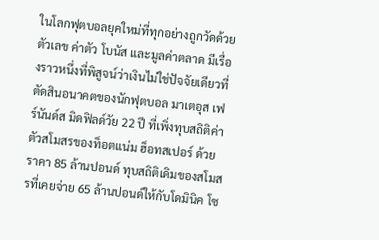ในโลกฟุตบอลยุคใหม่ที่ทุกอย่างถูกวัดด้วยตัวเลข ค่าตัว โบนัส และมูลค่าตลาด มีเรื่องราวหนึ่งที่พิสูจน์ว่าเงินไม่ใช่ปัจจัยเดียวที่ตัดสินอนาคตของนักฟุตบอล มาเตอุส เฟร์นันด์ส มิดฟิลด์วัย 22 ปี ที่เพิ่งทุบสถิติค่าตัวสโมสรของท็อตแน่ม ฮ็อทสเปอร์ ด้วยราคา 85 ล้านปอนด์ ทุบสถิติเดิมของสโมสรที่เคยจ่าย 65 ล้านปอนด์ให้กับโดมินิค โซ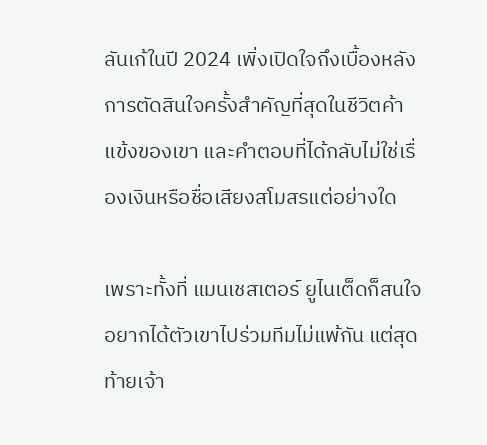ลันเก้ในปี 2024 เพิ่งเปิดใจถึงเบื้องหลังการตัดสินใจครั้งสำคัญที่สุดในชีวิตค้าแข้งของเขา และคำตอบที่ได้กลับไม่ใช่เรื่องเงินหรือชื่อเสียงสโมสรแต่อย่างใด

เพราะทั้งที่ แมนเชสเตอร์ ยูไนเต็ดก็สนใจอยากได้ตัวเขาไปร่วมทีมไม่แพ้กัน แต่สุดท้ายเจ้า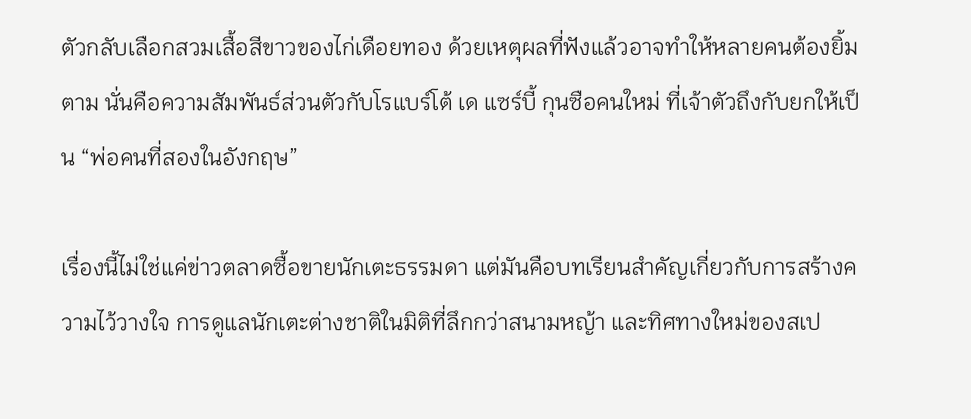ตัวกลับเลือกสวมเสื้อสีขาวของไก่เดือยทอง ด้วยเหตุผลที่ฟังแล้วอาจทำให้หลายคนต้องยิ้มตาม นั่นคือความสัมพันธ์ส่วนตัวกับโรแบร์โต้ เด แซร์บี้ กุนซือคนใหม่ ที่เจ้าตัวถึงกับยกให้เป็น “พ่อคนที่สองในอังกฤษ”

เรื่องนี้ไม่ใช่แค่ข่าวตลาดซื้อขายนักเตะธรรมดา แต่มันคือบทเรียนสำคัญเกี่ยวกับการสร้างความไว้วางใจ การดูแลนักเตะต่างชาติในมิติที่ลึกกว่าสนามหญ้า และทิศทางใหม่ของสเป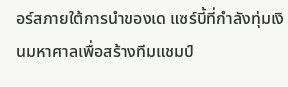อร์สภายใต้การนำของเด แซร์บี้ที่กำลังทุ่มเงินมหาศาลเพื่อสร้างทีมแชมป์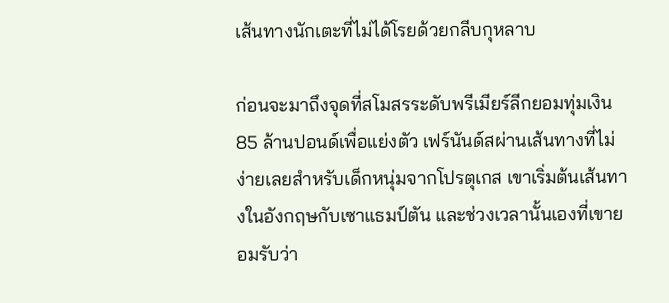เส้นทางนักเตะที่ไม่ได้โรยด้วยกลีบกุหลาบ

ก่อนจะมาถึงจุดที่สโมสรระดับพรีเมียร์ลีกยอมทุ่มเงิน 85 ล้านปอนด์เพื่อแย่งตัว เฟร์นันด์สผ่านเส้นทางที่ไม่ง่ายเลยสำหรับเด็กหนุ่มจากโปรตุเกส เขาเริ่มต้นเส้นทางในอังกฤษกับเซาแธมป์ตัน และช่วงเวลานั้นเองที่เขายอมรับว่า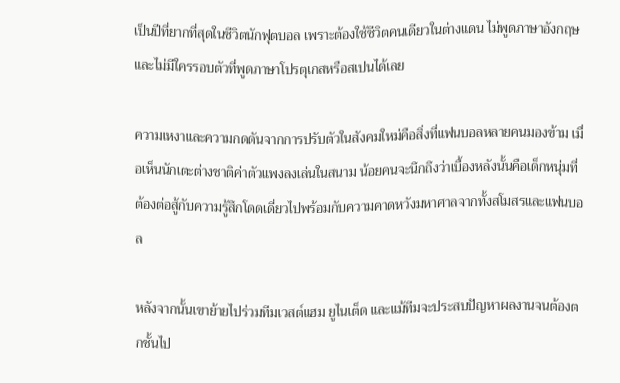เป็นปีที่ยากที่สุดในชีวิตนักฟุตบอล เพราะต้องใช้ชีวิตคนเดียวในต่างแดน ไม่พูดภาษาอังกฤษ และไม่มีใครรอบตัวที่พูดภาษาโปรตุเกสหรือสเปนได้เลย

ความเหงาและความกดดันจากการปรับตัวในสังคมใหม่คือสิ่งที่แฟนบอลหลายคนมองข้าม เมื่อเห็นนักเตะต่างชาติค่าตัวแพงลงเล่นในสนาม น้อยคนจะนึกถึงว่าเบื้องหลังนั้นคือเด็กหนุ่มที่ต้องต่อสู้กับความรู้สึกโดดเดี่ยวไปพร้อมกับความคาดหวังมหาศาลจากทั้งสโมสรและแฟนบอล

หลังจากนั้นเขาย้ายไปร่วมทีมเวสต์แฮม ยูไนเต็ด และแม้ทีมจะประสบปัญหาผลงานจนต้องตกชั้นไป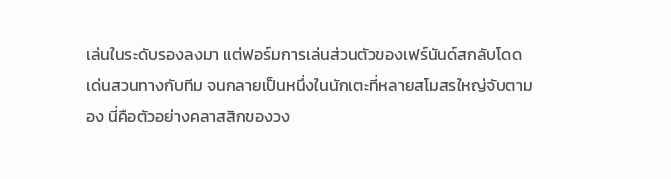เล่นในระดับรองลงมา แต่ฟอร์มการเล่นส่วนตัวของเฟร์นันด์สกลับโดดเด่นสวนทางกับทีม จนกลายเป็นหนึ่งในนักเตะที่หลายสโมสรใหญ่จับตามอง นี่คือตัวอย่างคลาสสิกของวง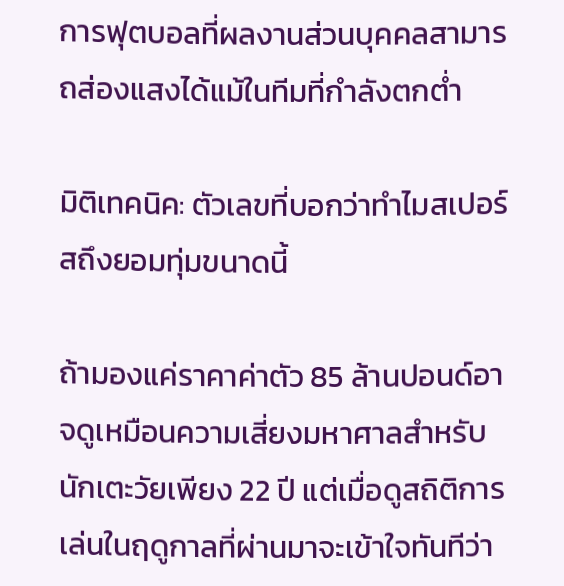การฟุตบอลที่ผลงานส่วนบุคคลสามารถส่องแสงได้แม้ในทีมที่กำลังตกต่ำ

มิติเทคนิค: ตัวเลขที่บอกว่าทำไมสเปอร์สถึงยอมทุ่มขนาดนี้

ถ้ามองแค่ราคาค่าตัว 85 ล้านปอนด์อาจดูเหมือนความเสี่ยงมหาศาลสำหรับนักเตะวัยเพียง 22 ปี แต่เมื่อดูสถิติการเล่นในฤดูกาลที่ผ่านมาจะเข้าใจทันทีว่า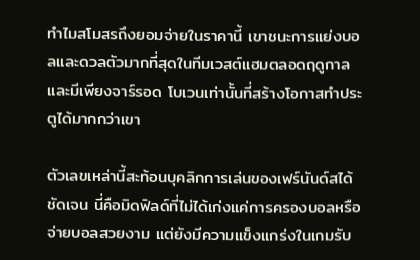ทำไมสโมสรถึงยอมจ่ายในราคานี้ เขาชนะการแย่งบอลและดวลตัวมากที่สุดในทีมเวสต์แฮมตลอดฤดูกาล และมีเพียงจาร์รอด โบเวนเท่านั้นที่สร้างโอกาสทำประตูได้มากกว่าเขา

ตัวเลขเหล่านี้สะท้อนบุคลิกการเล่นของเฟร์นันด์สได้ชัดเจน นี่คือมิดฟิลด์ที่ไม่ได้เก่งแค่การครองบอลหรือจ่ายบอลสวยงาม แต่ยังมีความแข็งแกร่งในเกมรับ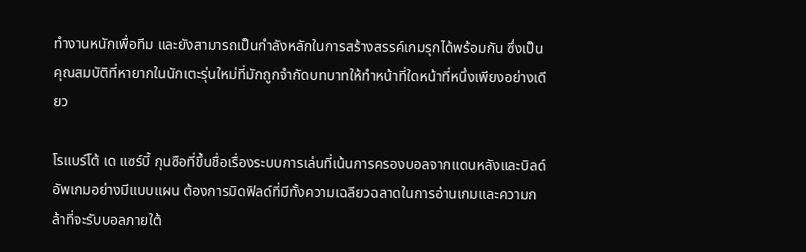ทำงานหนักเพื่อทีม และยังสามารถเป็นกำลังหลักในการสร้างสรรค์เกมรุกได้พร้อมกัน ซึ่งเป็นคุณสมบัติที่หายากในนักเตะรุ่นใหม่ที่มักถูกจำกัดบทบาทให้ทำหน้าที่ใดหน้าที่หนึ่งเพียงอย่างเดียว

โรแบร์โต้ เด แซร์บี้ กุนซือที่ขึ้นชื่อเรื่องระบบการเล่นที่เน้นการครองบอลจากแดนหลังและบิลด์อัพเกมอย่างมีแบบแผน ต้องการมิดฟิลด์ที่มีทั้งความเฉลียวฉลาดในการอ่านเกมและความกล้าที่จะรับบอลภายใต้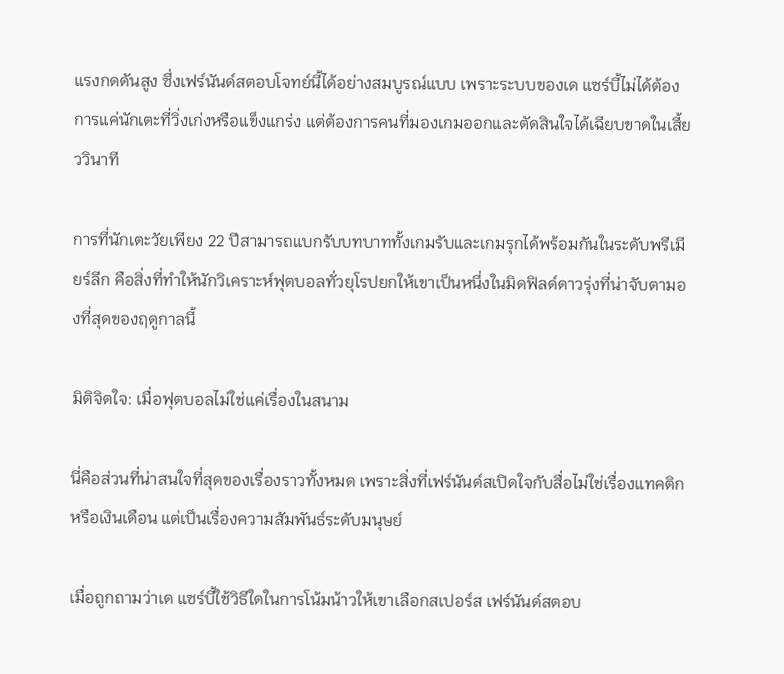แรงกดดันสูง ซึ่งเฟร์นันด์สตอบโจทย์นี้ได้อย่างสมบูรณ์แบบ เพราะระบบของเด แซร์บี้ไม่ได้ต้องการแค่นักเตะที่วิ่งเก่งหรือแข็งแกร่ง แต่ต้องการคนที่มองเกมออกและตัดสินใจได้เฉียบขาดในเสี้ยววินาที

การที่นักเตะวัยเพียง 22 ปีสามารถแบกรับบทบาททั้งเกมรับและเกมรุกได้พร้อมกันในระดับพรีเมียร์ลีก คือสิ่งที่ทำให้นักวิเคราะห์ฟุตบอลทั่วยุโรปยกให้เขาเป็นหนึ่งในมิดฟิลด์ดาวรุ่งที่น่าจับตามองที่สุดของฤดูกาลนี้

มิติจิตใจ: เมื่อฟุตบอลไม่ใช่แค่เรื่องในสนาม

นี่คือส่วนที่น่าสนใจที่สุดของเรื่องราวทั้งหมด เพราะสิ่งที่เฟร์นันด์สเปิดใจกับสื่อไม่ใช่เรื่องแทคติกหรือเงินเดือน แต่เป็นเรื่องความสัมพันธ์ระดับมนุษย์

เมื่อถูกถามว่าเด แซร์บี้ใช้วิธีใดในการโน้มน้าวให้เขาเลือกสเปอร์ส เฟร์นันด์สตอบ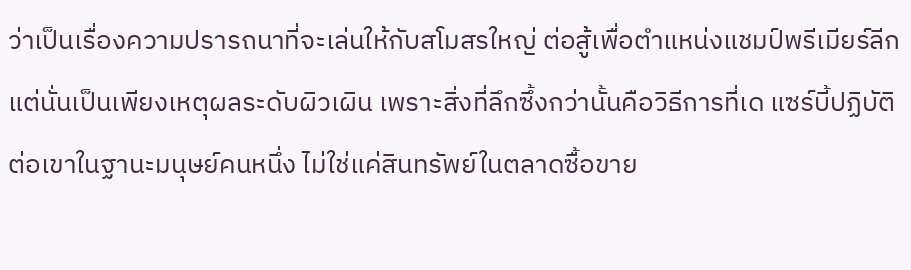ว่าเป็นเรื่องความปรารถนาที่จะเล่นให้กับสโมสรใหญ่ ต่อสู้เพื่อตำแหน่งแชมป์พรีเมียร์ลีก แต่นั่นเป็นเพียงเหตุผลระดับผิวเผิน เพราะสิ่งที่ลึกซึ้งกว่านั้นคือวิธีการที่เด แซร์บี้ปฏิบัติต่อเขาในฐานะมนุษย์คนหนึ่ง ไม่ใช่แค่สินทรัพย์ในตลาดซื้อขาย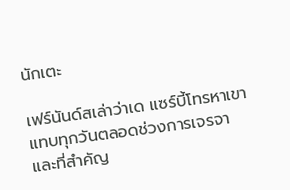นักเตะ

เฟร์นันด์สเล่าว่าเด แซร์บี้โทรหาเขาแทบทุกวันตลอดช่วงการเจรจา และที่สำคัญ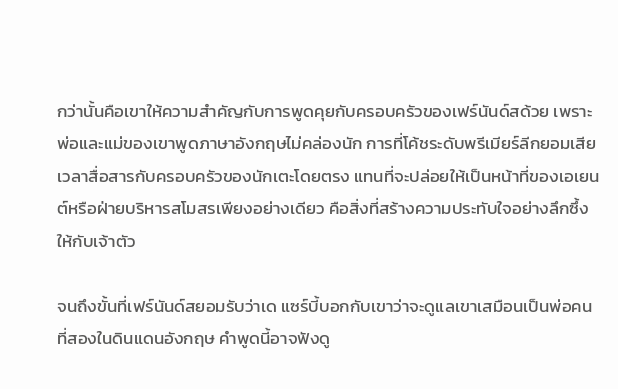กว่านั้นคือเขาให้ความสำคัญกับการพูดคุยกับครอบครัวของเฟร์นันด์สด้วย เพราะพ่อและแม่ของเขาพูดภาษาอังกฤษไม่คล่องนัก การที่โค้ชระดับพรีเมียร์ลีกยอมเสียเวลาสื่อสารกับครอบครัวของนักเตะโดยตรง แทนที่จะปล่อยให้เป็นหน้าที่ของเอเยนต์หรือฝ่ายบริหารสโมสรเพียงอย่างเดียว คือสิ่งที่สร้างความประทับใจอย่างลึกซึ้งให้กับเจ้าตัว

จนถึงขั้นที่เฟร์นันด์สยอมรับว่าเด แซร์บี้บอกกับเขาว่าจะดูแลเขาเสมือนเป็นพ่อคนที่สองในดินแดนอังกฤษ คำพูดนี้อาจฟังดู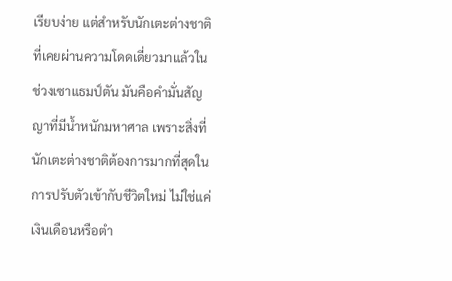เรียบง่าย แต่สำหรับนักเตะต่างชาติที่เคยผ่านความโดดเดี่ยวมาแล้วในช่วงเซาแธมป์ตัน มันคือคำมั่นสัญญาที่มีน้ำหนักมหาศาล เพราะสิ่งที่นักเตะต่างชาติต้องการมากที่สุดในการปรับตัวเข้ากับชีวิตใหม่ ไม่ใช่แค่เงินเดือนหรือตำ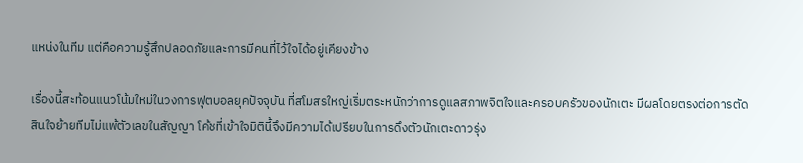แหน่งในทีม แต่คือความรู้สึกปลอดภัยและการมีคนที่ไว้ใจได้อยู่เคียงข้าง

เรื่องนี้สะท้อนแนวโน้มใหม่ในวงการฟุตบอลยุคปัจจุบัน ที่สโมสรใหญ่เริ่มตระหนักว่าการดูแลสภาพจิตใจและครอบครัวของนักเตะ มีผลโดยตรงต่อการตัดสินใจย้ายทีมไม่แพ้ตัวเลขในสัญญา โค้ชที่เข้าใจมิตินี้จึงมีความได้เปรียบในการดึงตัวนักเตะดาวรุ่ง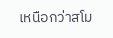เหนือกว่าสโม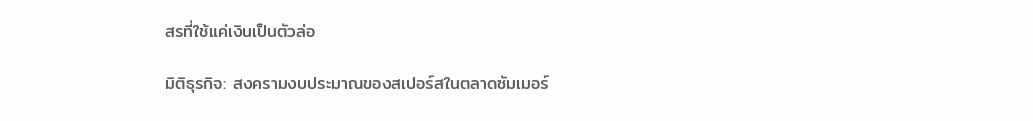สรที่ใช้แค่เงินเป็นตัวล่อ

มิติธุรกิจ: สงครามงบประมาณของสเปอร์สในตลาดซัมเมอร์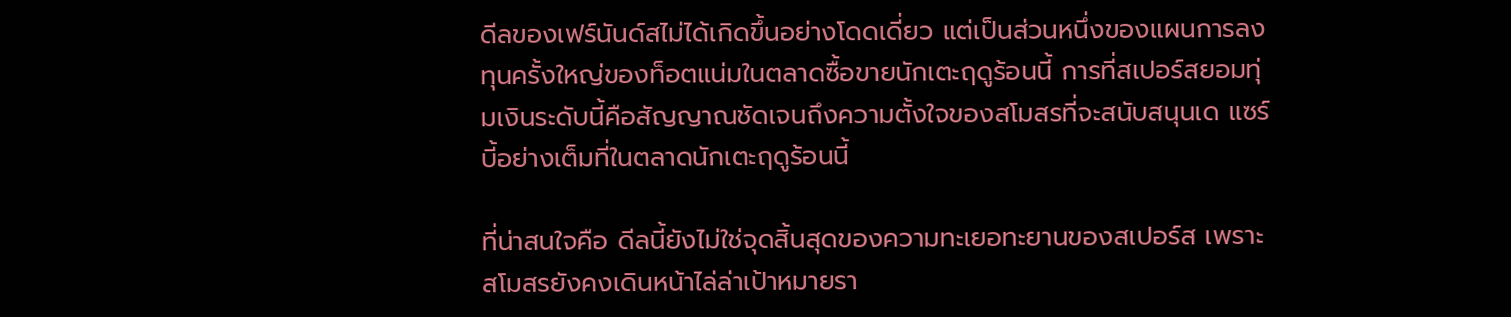ดีลของเฟร์นันด์สไม่ได้เกิดขึ้นอย่างโดดเดี่ยว แต่เป็นส่วนหนึ่งของแผนการลงทุนครั้งใหญ่ของท็อตแน่มในตลาดซื้อขายนักเตะฤดูร้อนนี้ การที่สเปอร์สยอมทุ่มเงินระดับนี้คือสัญญาณชัดเจนถึงความตั้งใจของสโมสรที่จะสนับสนุนเด แซร์บี้อย่างเต็มที่ในตลาดนักเตะฤดูร้อนนี้

ที่น่าสนใจคือ ดีลนี้ยังไม่ใช่จุดสิ้นสุดของความทะเยอทะยานของสเปอร์ส เพราะสโมสรยังคงเดินหน้าไล่ล่าเป้าหมายรา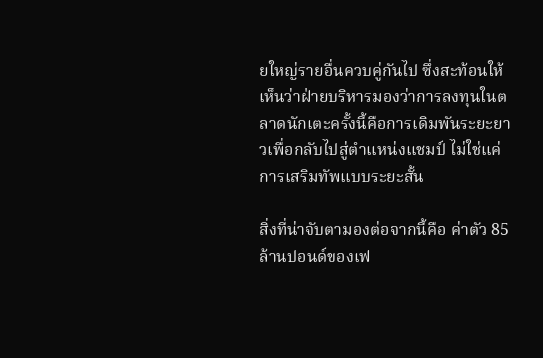ยใหญ่รายอื่นควบคู่กันไป ซึ่งสะท้อนให้เห็นว่าฝ่ายบริหารมองว่าการลงทุนในตลาดนักเตะครั้งนี้คือการเดิมพันระยะยาวเพื่อกลับไปสู่ตำแหน่งแชมป์ ไม่ใช่แค่การเสริมทัพแบบระยะสั้น

สิ่งที่น่าจับตามองต่อจากนี้คือ ค่าตัว 85 ล้านปอนด์ของเฟ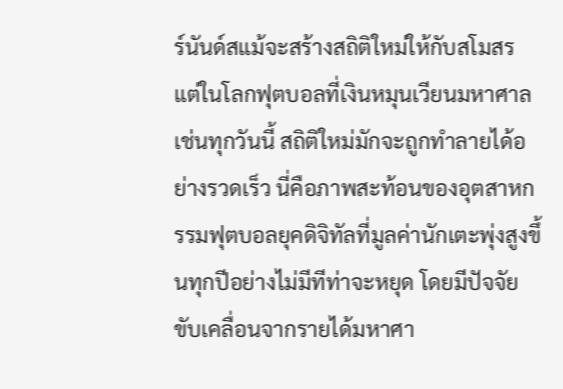ร์นันด์สแม้จะสร้างสถิติใหม่ให้กับสโมสร แต่ในโลกฟุตบอลที่เงินหมุนเวียนมหาศาลเช่นทุกวันนี้ สถิติใหม่มักจะถูกทำลายได้อย่างรวดเร็ว นี่คือภาพสะท้อนของอุตสาหกรรมฟุตบอลยุคดิจิทัลที่มูลค่านักเตะพุ่งสูงขึ้นทุกปีอย่างไม่มีทีท่าจะหยุด โดยมีปัจจัยขับเคลื่อนจากรายได้มหาศา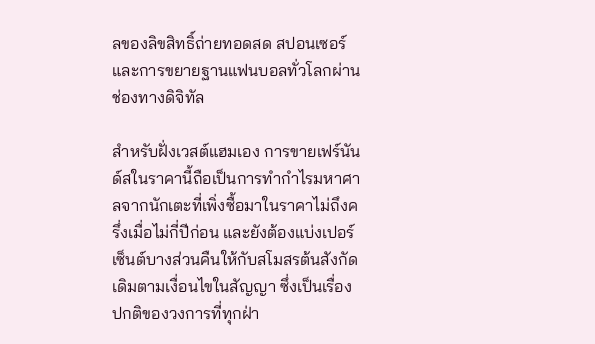ลของลิขสิทธิ์ถ่ายทอดสด สปอนเซอร์ และการขยายฐานแฟนบอลทั่วโลกผ่านช่องทางดิจิทัล

สำหรับฝั่งเวสต์แฮมเอง การขายเฟร์นันด์สในราคานี้ถือเป็นการทำกำไรมหาศาลจากนักเตะที่เพิ่งซื้อมาในราคาไม่ถึงครึ่งเมื่อไม่กี่ปีก่อน และยังต้องแบ่งเปอร์เซ็นต์บางส่วนคืนให้กับสโมสรต้นสังกัดเดิมตามเงื่อนไขในสัญญา ซึ่งเป็นเรื่องปกติของวงการที่ทุกฝ่า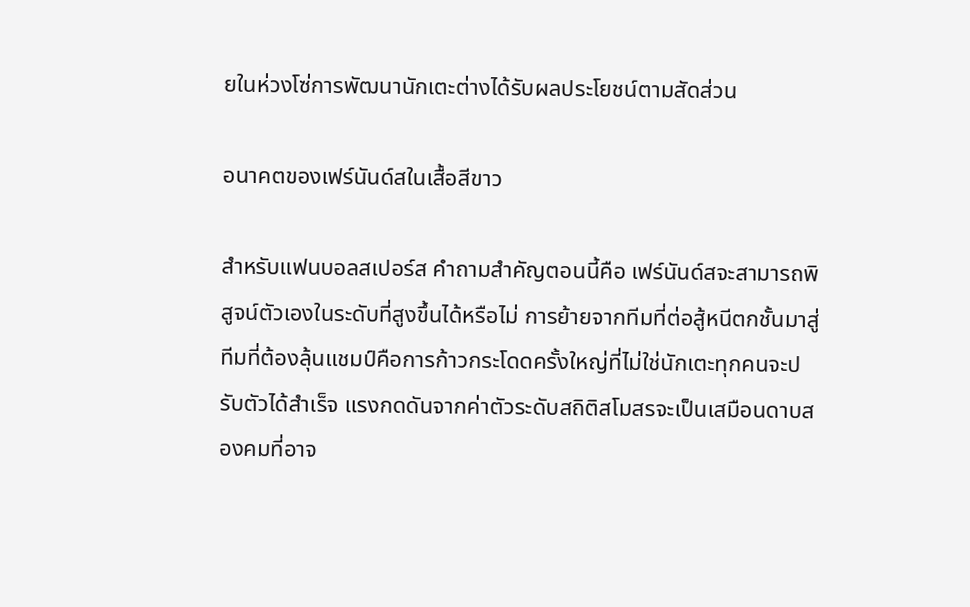ยในห่วงโซ่การพัฒนานักเตะต่างได้รับผลประโยชน์ตามสัดส่วน

อนาคตของเฟร์นันด์สในเสื้อสีขาว

สำหรับแฟนบอลสเปอร์ส คำถามสำคัญตอนนี้คือ เฟร์นันด์สจะสามารถพิสูจน์ตัวเองในระดับที่สูงขึ้นได้หรือไม่ การย้ายจากทีมที่ต่อสู้หนีตกชั้นมาสู่ทีมที่ต้องลุ้นแชมป์คือการก้าวกระโดดครั้งใหญ่ที่ไม่ใช่นักเตะทุกคนจะปรับตัวได้สำเร็จ แรงกดดันจากค่าตัวระดับสถิติสโมสรจะเป็นเสมือนดาบสองคมที่อาจ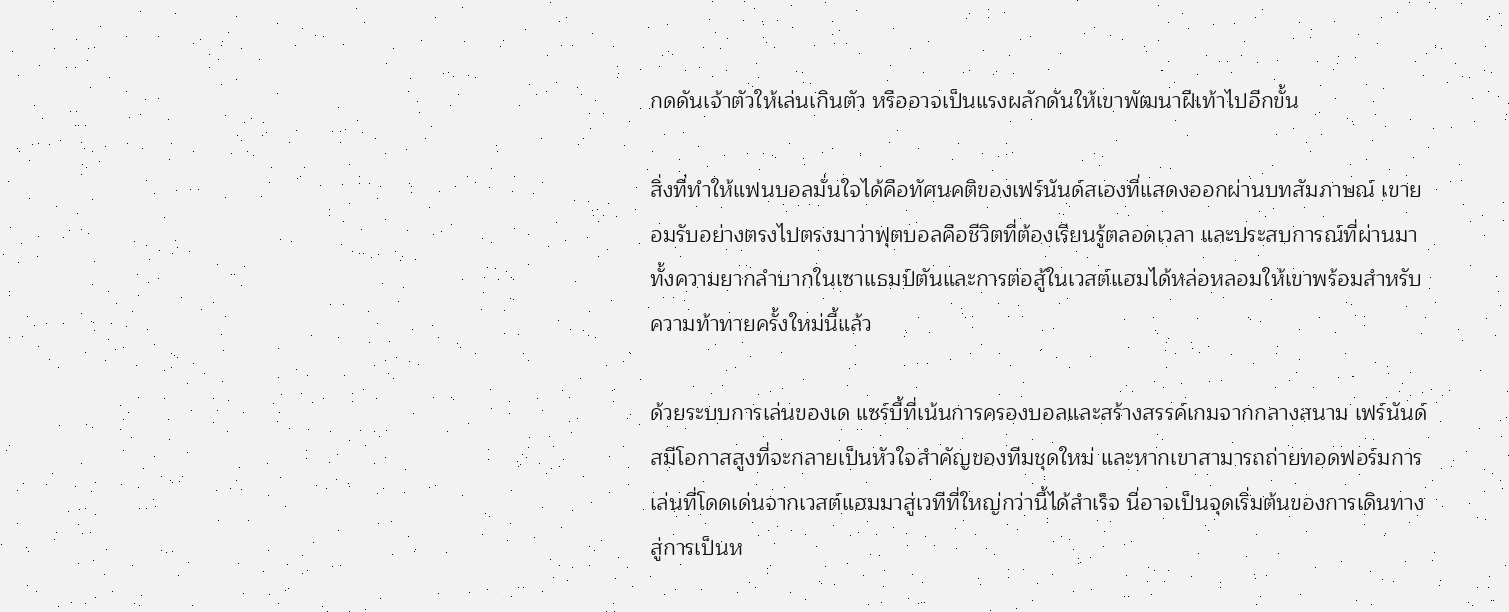กดดันเจ้าตัวให้เล่นเกินตัว หรืออาจเป็นแรงผลักดันให้เขาพัฒนาฝีเท้าไปอีกขั้น

สิ่งที่ทำให้แฟนบอลมั่นใจได้คือทัศนคติของเฟร์นันด์สเองที่แสดงออกผ่านบทสัมภาษณ์ เขายอมรับอย่างตรงไปตรงมาว่าฟุตบอลคือชีวิตที่ต้องเรียนรู้ตลอดเวลา และประสบการณ์ที่ผ่านมาทั้งความยากลำบากในเซาแธมป์ตันและการต่อสู้ในเวสต์แฮมได้หล่อหลอมให้เขาพร้อมสำหรับความท้าทายครั้งใหม่นี้แล้ว

ด้วยระบบการเล่นของเด แซร์บี้ที่เน้นการครองบอลและสร้างสรรค์เกมจากกลางสนาม เฟร์นันด์สมีโอกาสสูงที่จะกลายเป็นหัวใจสำคัญของทีมชุดใหม่ และหากเขาสามารถถ่ายทอดฟอร์มการเล่นที่โดดเด่นจากเวสต์แฮมมาสู่เวทีที่ใหญ่กว่านี้ได้สำเร็จ นี่อาจเป็นจุดเริ่มต้นของการเดินทางสู่การเป็นห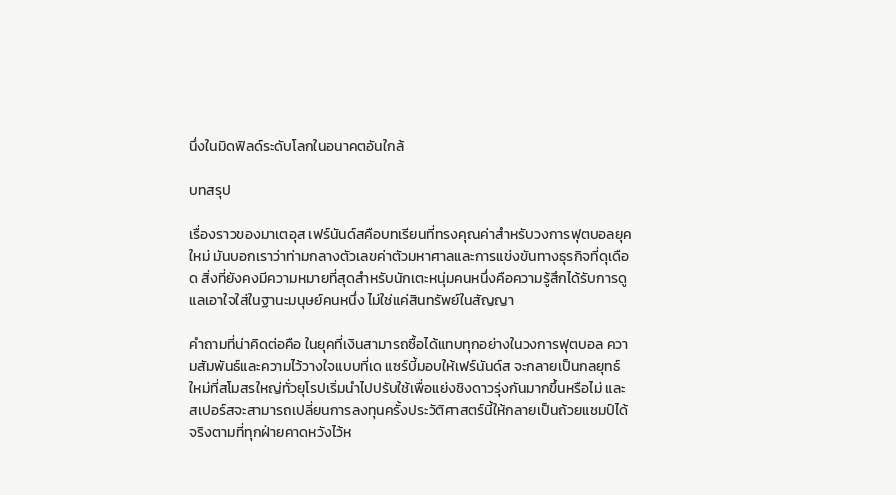นึ่งในมิดฟิลด์ระดับโลกในอนาคตอันใกล้

บทสรุป

เรื่องราวของมาเตอุส เฟร์นันด์สคือบทเรียนที่ทรงคุณค่าสำหรับวงการฟุตบอลยุคใหม่ มันบอกเราว่าท่ามกลางตัวเลขค่าตัวมหาศาลและการแข่งขันทางธุรกิจที่ดุเดือด สิ่งที่ยังคงมีความหมายที่สุดสำหรับนักเตะหนุ่มคนหนึ่งคือความรู้สึกได้รับการดูแลเอาใจใส่ในฐานะมนุษย์คนหนึ่ง ไม่ใช่แค่สินทรัพย์ในสัญญา

คำถามที่น่าคิดต่อคือ ในยุคที่เงินสามารถซื้อได้แทบทุกอย่างในวงการฟุตบอล ความสัมพันธ์และความไว้วางใจแบบที่เด แซร์บี้มอบให้เฟร์นันด์ส จะกลายเป็นกลยุทธ์ใหม่ที่สโมสรใหญ่ทั่วยุโรปเริ่มนำไปปรับใช้เพื่อแย่งชิงดาวรุ่งกันมากขึ้นหรือไม่ และสเปอร์สจะสามารถเปลี่ยนการลงทุนครั้งประวัติศาสตร์นี้ให้กลายเป็นถ้วยแชมป์ได้จริงตามที่ทุกฝ่ายคาดหวังไว้ห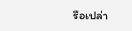รือเปล่า